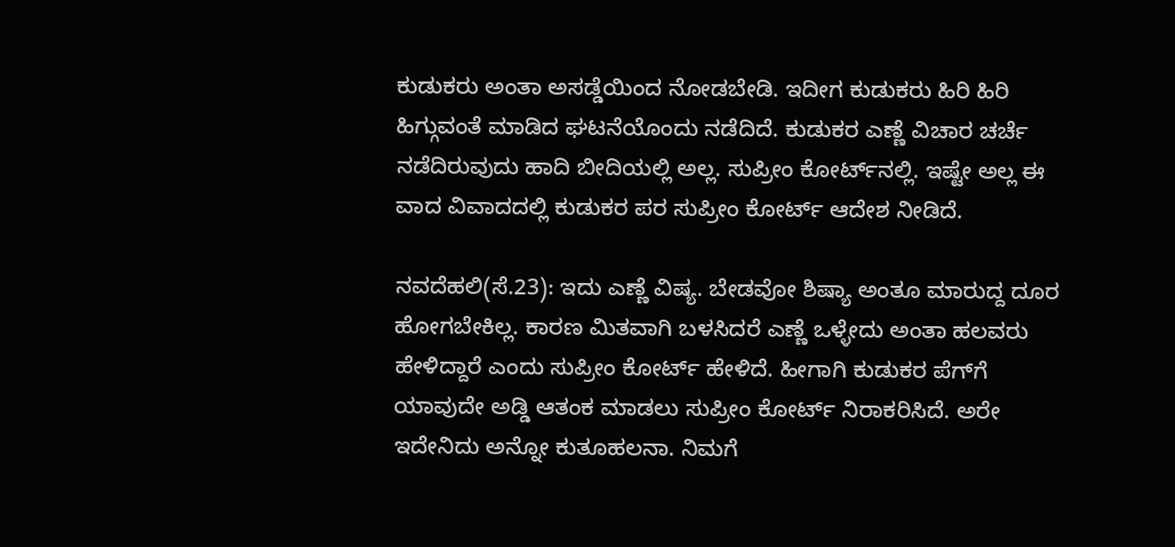ಕುಡುಕರು ಅಂತಾ ಅಸಡ್ಡೆಯಿಂದ ನೋಡಬೇಡಿ. ಇದೀಗ ಕುಡುಕರು ಹಿರಿ ಹಿರಿ ಹಿಗ್ಗುವಂತೆ ಮಾಡಿದ ಘಟನೆಯೊಂದು ನಡೆದಿದೆ. ಕುಡುಕರ ಎಣ್ಣೆ ವಿಚಾರ ಚರ್ಚೆ ನಡೆದಿರುವುದು ಹಾದಿ ಬೀದಿಯಲ್ಲಿ ಅಲ್ಲ. ಸುಪ್ರೀಂ ಕೋರ್ಟ್‌ನಲ್ಲಿ. ಇಷ್ಟೇ ಅಲ್ಲ ಈ ವಾದ ವಿವಾದದಲ್ಲಿ ಕುಡುಕರ ಪರ ಸುಪ್ರೀಂ ಕೋರ್ಟ್ ಆದೇಶ ನೀಡಿದೆ.

ನವದೆಹಲಿ(ಸೆ.23): ಇದು ಎಣ್ಣೆ ವಿಷ್ಯ. ಬೇಡವೋ ಶಿಷ್ಯಾ ಅಂತೂ ಮಾರುದ್ದ ದೂರ ಹೋಗಬೇಕಿಲ್ಲ. ಕಾರಣ ಮಿತವಾಗಿ ಬಳಸಿದರೆ ಎಣ್ಣೆ ಒಳ್ಳೇದು ಅಂತಾ ಹಲವರು ಹೇಳಿದ್ದಾರೆ ಎಂದು ಸುಪ್ರೀಂ ಕೋರ್ಟ್ ಹೇಳಿದೆ. ಹೀಗಾಗಿ ಕುಡುಕರ ಪೆಗ್‌ಗೆ ಯಾವುದೇ ಅಡ್ಡಿ ಆತಂಕ ಮಾಡಲು ಸುಪ್ರೀಂ ಕೋರ್ಟ್ ನಿರಾಕರಿಸಿದೆ. ಅರೇ ಇದೇನಿದು ಅನ್ನೋ ಕುತೂಹಲನಾ. ನಿಮಗೆ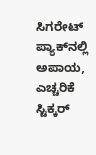ಸಿಗರೇಟ್ ಪ್ಯಾಕ್‌ನಲ್ಲಿ ಅಪಾಯ, ಎಚ್ಚರಿಕೆ ಸ್ಟಿಕ್ಕರ್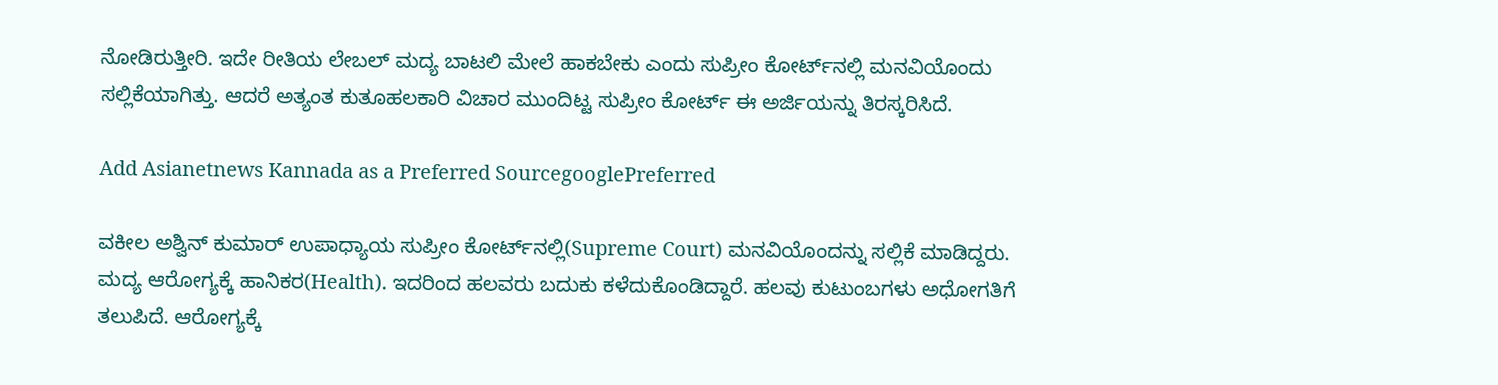ನೋಡಿರುತ್ತೀರಿ. ಇದೇ ರೀತಿಯ ಲೇಬಲ್ ಮದ್ಯ ಬಾಟಲಿ ಮೇಲೆ ಹಾಕಬೇಕು ಎಂದು ಸುಪ್ರೀಂ ಕೋರ್ಟ್‌ನಲ್ಲಿ ಮನವಿಯೊಂದು ಸಲ್ಲಿಕೆಯಾಗಿತ್ತು. ಆದರೆ ಅತ್ಯಂತ ಕುತೂಹಲಕಾರಿ ವಿಚಾರ ಮುಂದಿಟ್ಟ ಸುಪ್ರೀಂ ಕೋರ್ಟ್ ಈ ಅರ್ಜಿಯನ್ನು ತಿರಸ್ಕರಿಸಿದೆ.

Add Asianetnews Kannada as a Preferred SourcegooglePreferred

ವಕೀಲ ಅಶ್ವಿನ್ ಕುಮಾರ್ ಉಪಾಧ್ಯಾಯ ಸುಪ್ರೀಂ ಕೋರ್ಟ್‌ನಲ್ಲಿ(Supreme Court) ಮನವಿಯೊಂದನ್ನು ಸಲ್ಲಿಕೆ ಮಾಡಿದ್ದರು. ಮದ್ಯ ಆರೋಗ್ಯಕ್ಕೆ ಹಾನಿಕರ(Health). ಇದರಿಂದ ಹಲವರು ಬದುಕು ಕಳೆದುಕೊಂಡಿದ್ದಾರೆ. ಹಲವು ಕುಟುಂಬಗಳು ಅಧೋಗತಿಗೆ ತಲುಪಿದೆ. ಆರೋಗ್ಯಕ್ಕೆ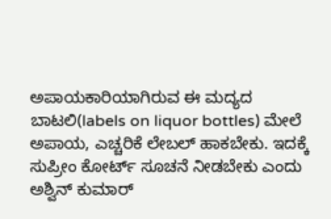ಅಪಾಯಕಾರಿಯಾಗಿರುವ ಈ ಮದ್ಯದ ಬಾಟಲಿ(labels on liquor bottles) ಮೇಲೆ ಅಪಾಯ, ಎಚ್ಚರಿಕೆ ಲೇಬಲ್ ಹಾಕಬೇಕು. ಇದಕ್ಕೆ ಸುಪ್ರೀಂ ಕೋರ್ಟ್ ಸೂಚನೆ ನೀಡಬೇಕು ಎಂದು ಅಶ್ವಿನ್ ಕುಮಾರ್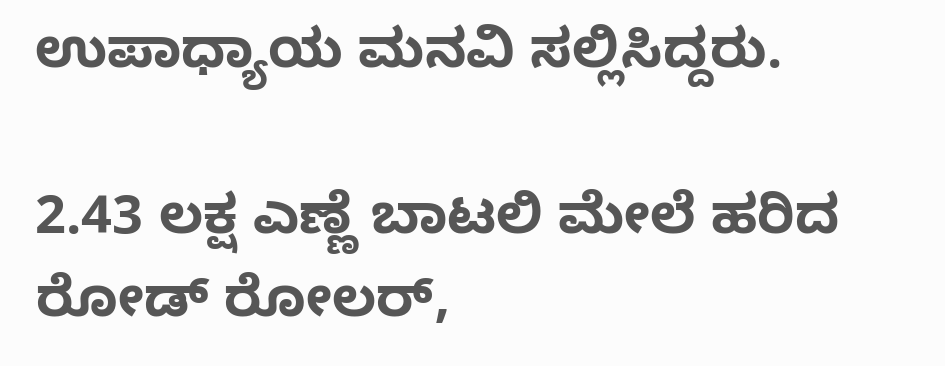ಉಪಾಧ್ಯಾಯ ಮನವಿ ಸಲ್ಲಿಸಿದ್ದರು.

2.43 ಲಕ್ಷ ಎಣ್ಣೆ ಬಾಟಲಿ ಮೇಲೆ ಹರಿದ ರೋಡ್ ರೋಲರ್,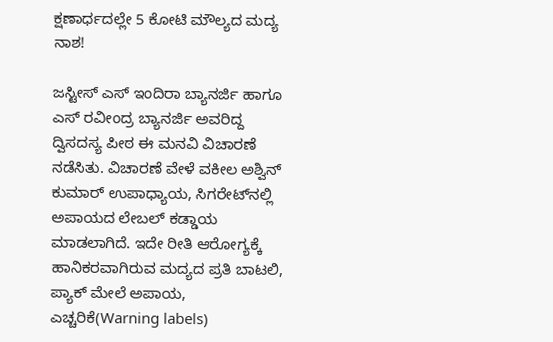ಕ್ಷಣಾರ್ಧದಲ್ಲೇ 5 ಕೋಟಿ ಮೌಲ್ಯದ ಮದ್ಯ ನಾಶ!

ಜಸ್ಟೀಸ್ ಎಸ್ ಇಂದಿರಾ ಬ್ಯಾನರ್ಜಿ ಹಾಗೂ ಎಸ್ ರವೀಂದ್ರ ಬ್ಯಾನರ್ಜಿ ಅವರಿದ್ದ ದ್ವಿಸದಸ್ಯ ಪೀಠ ಈ ಮನವಿ ವಿಚಾರಣೆ ನಡೆಸಿತು. ವಿಚಾರಣೆ ವೇಳೆ ವಕೀಲ ಅಶ್ವಿನ್ ಕುಮಾರ್ ಉಪಾಧ್ಯಾಯ, ಸಿಗರೇಟ್‌ನಲ್ಲಿ ಅಪಾಯದ ಲೇಬಲ್ ಕಡ್ಡಾಯ ಮಾಡಲಾಗಿದೆ. ಇದೇ ರೀತಿ ಆರೋಗ್ಯಕ್ಕೆ ಹಾನಿಕರವಾಗಿರುವ ಮದ್ಯದ ಪ್ರತಿ ಬಾಟಲಿ, ಪ್ಯಾಕ್ ಮೇಲೆ ಅಪಾಯ, ಎಚ್ಚರಿಕೆ(Warning labels)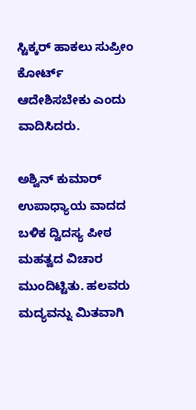ಸ್ಟಿಕ್ಕರ್ ಹಾಕಲು ಸುಪ್ರೀಂ ಕೋರ್ಟ್ ಆದೇಶಿಸಬೇಕು ಎಂದು ವಾದಿಸಿದರು.

ಅಶ್ವಿನ್ ಕುಮಾರ್ ಉಪಾಧ್ಯಾಯ ವಾದದ ಬಳಿಕ ದ್ವಿದಸ್ಯ ಪೀಠ ಮಹತ್ವದ ವಿಚಾರ ಮುಂದಿಟ್ಟಿತು. ಹಲವರು ಮದ್ಯವನ್ನು ಮಿತವಾಗಿ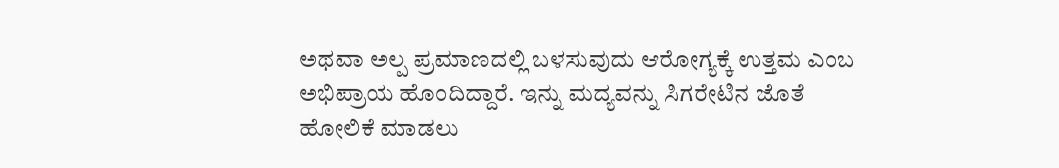ಅಥವಾ ಅಲ್ಪ ಪ್ರಮಾಣದಲ್ಲಿ ಬಳಸುವುದು ಆರೋಗ್ಯಕ್ಕೆ ಉತ್ತಮ ಎಂಬ ಅಭಿಪ್ರಾಯ ಹೊಂದಿದ್ದಾರೆ. ಇನ್ನು ಮದ್ಯವನ್ನು ಸಿಗರೇಟಿನ ಜೊತೆ ಹೋಲಿಕೆ ಮಾಡಲು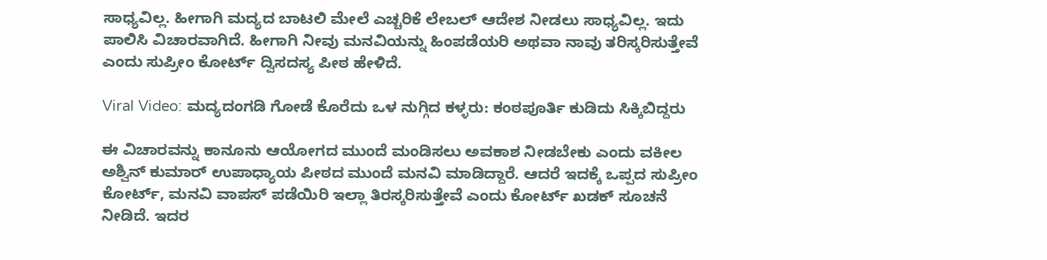ಸಾಧ್ಯವಿಲ್ಲ. ಹೀಗಾಗಿ ಮದ್ಯದ ಬಾಟಲಿ ಮೇಲೆ ಎಚ್ಚರಿಕೆ ಲೇಬಲ್ ಆದೇಶ ನೀಡಲು ಸಾಧ್ಯವಿಲ್ಲ. ಇದು ಪಾಲಿಸಿ ವಿಚಾರವಾಗಿದೆ. ಹೀಗಾಗಿ ನೀವು ಮನವಿಯನ್ನು ಹಿಂಪಡೆಯರಿ ಅಥವಾ ನಾವು ತರಿಸ್ಕರಿಸುತ್ತೇವೆ ಎಂದು ಸುಪ್ರೀಂ ಕೋರ್ಟ್ ದ್ವಿಸದಸ್ಯ ಪೀಠ ಹೇಳಿದೆ.

Viral Video: ಮದ್ಯದಂಗಡಿ ಗೋಡೆ ಕೊರೆದು ಒಳ ನುಗ್ಗಿದ ಕಳ್ಳರು: ಕಂಠಪೂರ್ತಿ ಕುಡಿದು ಸಿಕ್ಕಿಬಿದ್ದರು

ಈ ವಿಚಾರವನ್ನು ಕಾನೂನು ಆಯೋಗದ ಮುಂದೆ ಮಂಡಿಸಲು ಅವಕಾಶ ನೀಡಬೇಕು ಎಂದು ವಕೀಲ ಅಶ್ವಿನ್ ಕುಮಾರ್ ಉಪಾಧ್ಯಾಯ ಪೀಠದ ಮುಂದೆ ಮನವಿ ಮಾಡಿದ್ದಾರೆ. ಆದರೆ ಇದಕ್ಕೆ ಒಪ್ಪದ ಸುಪ್ರೀಂ ಕೋರ್ಟ್, ಮನವಿ ವಾಪಸ್ ಪಡೆಯಿರಿ ಇಲ್ಲಾ ತಿರಸ್ಕರಿಸುತ್ತೇವೆ ಎಂದು ಕೋರ್ಟ್ ಖಡಕ್ ಸೂಚನೆ ನೀಡಿದೆ. ಇದರ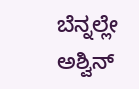ಬೆನ್ನಲ್ಲೇ ಅಶ್ವಿನ್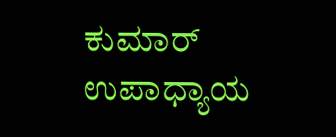ಕುಮಾರ್ ಉಪಾಧ್ಯಾಯ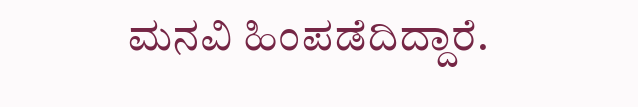ಮನವಿ ಹಿಂಪಡೆದಿದ್ದಾರೆ.